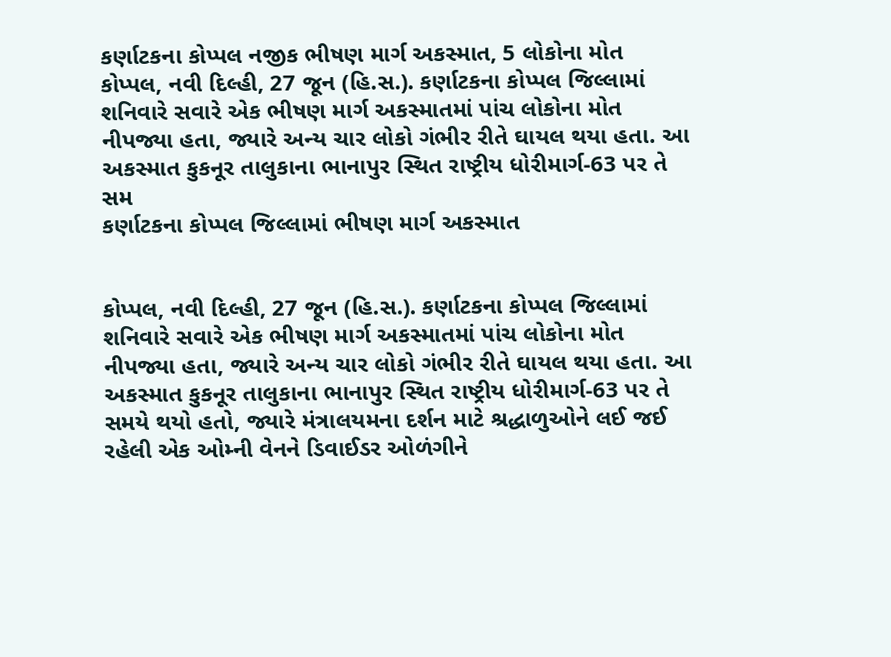કર્ણાટકના કોપ્પલ નજીક ભીષણ માર્ગ અકસ્માત, 5 લોકોના મોત
કોપ્પલ, નવી દિલ્હી, 27 જૂન (હિ.સ.). કર્ણાટકના કોપ્પલ જિલ્લામાં શનિવારે સવારે એક ભીષણ માર્ગ અકસ્માતમાં પાંચ લોકોના મોત નીપજ્યા હતા, જ્યારે અન્ય ચાર લોકો ગંભીર રીતે ઘાયલ થયા હતા. આ અકસ્માત કુકનૂર તાલુકાના ભાનાપુર સ્થિત રાષ્ટ્રીય ધોરીમાર્ગ-63 પર તે સમ
કર્ણાટકના કોપ્પલ જિલ્લામાં ભીષણ માર્ગ અકસ્માત


કોપ્પલ, નવી દિલ્હી, 27 જૂન (હિ.સ.). કર્ણાટકના કોપ્પલ જિલ્લામાં શનિવારે સવારે એક ભીષણ માર્ગ અકસ્માતમાં પાંચ લોકોના મોત નીપજ્યા હતા, જ્યારે અન્ય ચાર લોકો ગંભીર રીતે ઘાયલ થયા હતા. આ અકસ્માત કુકનૂર તાલુકાના ભાનાપુર સ્થિત રાષ્ટ્રીય ધોરીમાર્ગ-63 પર તે સમયે થયો હતો, જ્યારે મંત્રાલયમના દર્શન માટે શ્રદ્ધાળુઓને લઈ જઈ રહેલી એક ઓમ્ની વેનને ડિવાઈડર ઓળંગીને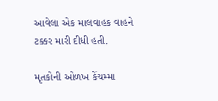આવેલા એક માલવાહક વાહને ટક્કર મારી દીધી હતી.

મૃતકોની ઓળખ કેંચમ્મા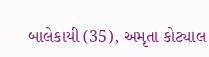બાલેકાયી (35), અમૃતા કોટ્યાલ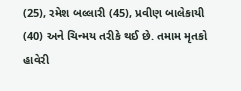(25), રમેશ બલ્લારી (45), પ્રવીણ બાલેકાયી (40) અને ચિન્મય તરીકે થઈ છે. તમામ મૃતકો હાવેરી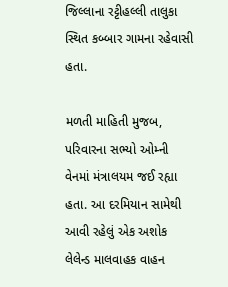જિલ્લાના રટ્ટીહલ્લી તાલુકા સ્થિત કબ્બાર ગામના રહેવાસી હતા.

મળતી માહિતી મુજબ, પરિવારના સભ્યો ઓમ્ની વેનમાં મંત્રાલયમ જઈ રહ્યા હતા. આ દરમિયાન સામેથી આવી રહેલું એક અશોક લેલેન્ડ માલવાહક વાહન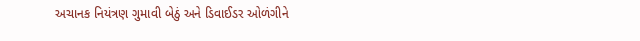અચાનક નિયંત્રણ ગુમાવી બેઠું અને ડિવાઈડર ઓળંગીને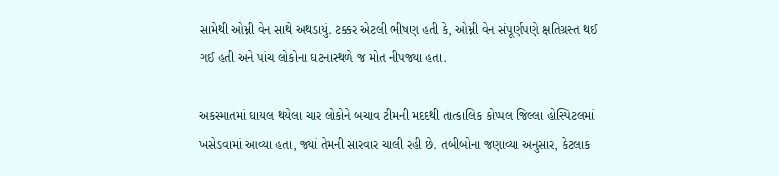સામેથી ઓમ્ની વેન સાથે અથડાયું. ટક્કર એટલી ભીષણ હતી કે, ઓમ્ની વેન સંપૂર્ણપણે ક્ષતિગ્રસ્ત થઈ ગઈ હતી અને પાંચ લોકોના ઘટનાસ્થળે જ મોત નીપજ્યા હતા.

અકસ્માતમાં ઘાયલ થયેલા ચાર લોકોને બચાવ ટીમની મદદથી તાત્કાલિક કોપ્પલ જિલ્લા હોસ્પિટલમાં ખસેડવામાં આવ્યા હતા, જ્યાં તેમની સારવાર ચાલી રહી છે. તબીબોના જણાવ્યા અનુસાર, કેટલાક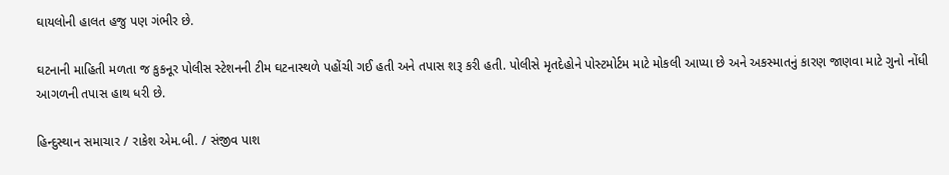ઘાયલોની હાલત હજુ પણ ગંભીર છે.

ઘટનાની માહિતી મળતા જ કુકનૂર પોલીસ સ્ટેશનની ટીમ ઘટનાસ્થળે પહોંચી ગઈ હતી અને તપાસ શરૂ કરી હતી. પોલીસે મૃતદેહોને પોસ્ટમોર્ટમ માટે મોકલી આપ્યા છે અને અકસ્માતનું કારણ જાણવા માટે ગુનો નોંધી આગળની તપાસ હાથ ધરી છે.

હિન્દુસ્થાન સમાચાર / રાકેશ એમ.બી. / સંજીવ પાશ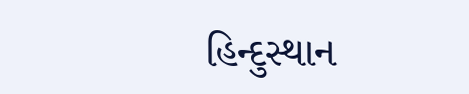હિન્દુસ્થાન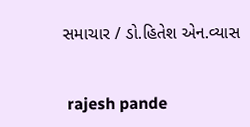સમાચાર / ડો.હિતેશ એન.વ્યાસ


 rajesh pande